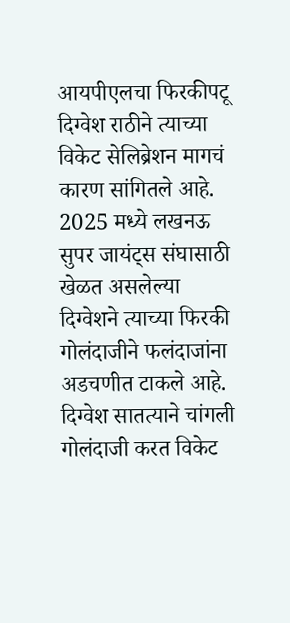आयपीएलचा फिरकीपटू दिग्वेश राठीने त्याच्या विकेट सेलिब्रेशन मागचं कारण सांगितले आहे. 2025 मध्ये लखनऊ सुपर जायंट्स संघासाठी खेळत असलेल्या दिग्वेशने त्याच्या फिरकी गोलंदाजीने फलंदाजांना अडचणीत टाकले आहे. दिग्वेश सातत्याने चांगली गोलंदाजी करत विकेट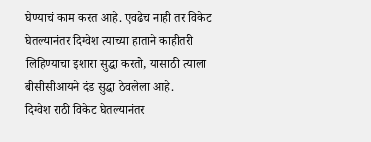घेण्याचं काम करत आहे. एवढेच नाही तर विकेट घेतल्यानंतर दिग्वेश त्याच्या हाताने काहीतरी लिहिण्याचा इशारा सुद्धा करतो, यासाठी त्याला बीसीसीआयने दंड सुद्धा ठेवलेला आहे.
दिग्वेश राठी विकेट घेतल्यानंतर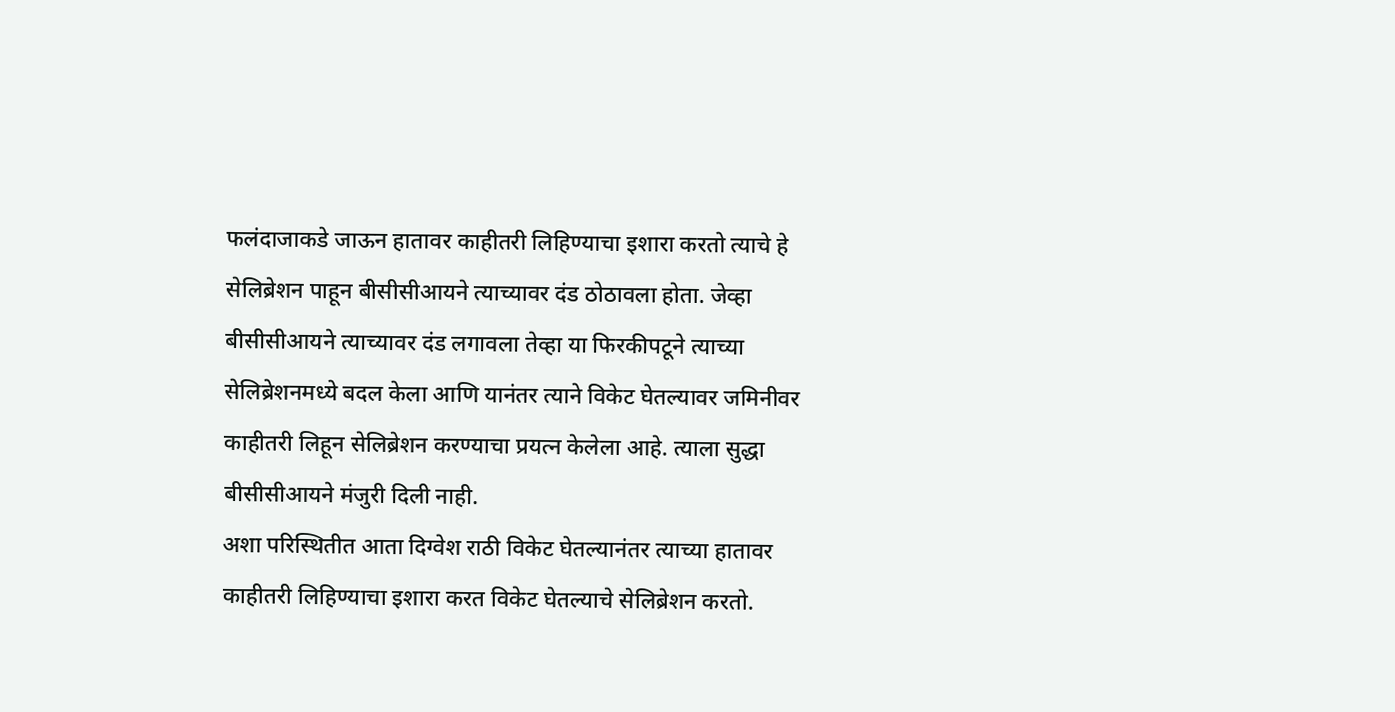फलंदाजाकडे जाऊन हातावर काहीतरी लिहिण्याचा इशारा करतो त्याचे हे सेलिब्रेशन पाहून बीसीसीआयने त्याच्यावर दंड ठोठावला होता. जेव्हा बीसीसीआयने त्याच्यावर दंड लगावला तेव्हा या फिरकीपटूने त्याच्या सेलिब्रेशनमध्ये बदल केला आणि यानंतर त्याने विकेट घेतल्यावर जमिनीवर काहीतरी लिहून सेलिब्रेशन करण्याचा प्रयत्न केलेला आहे. त्याला सुद्धा बीसीसीआयने मंजुरी दिली नाही.
अशा परिस्थितीत आता दिग्वेश राठी विकेट घेतल्यानंतर त्याच्या हातावर काहीतरी लिहिण्याचा इशारा करत विकेट घेतल्याचे सेलिब्रेशन करतो.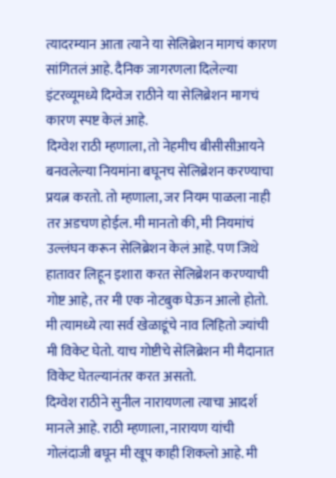त्यादरम्यान आता त्याने या सेलिब्रेशन मागचं कारण सांगितलं आहे. दैनिक जागरणला दिलेल्या इंटरव्यूमध्ये दिग्वेज राठीने या सेलिब्रेशन मागचं कारण स्पष्ट केलं आहे.
दिग्वेश राठी म्हणाला, तो नेहमीच बीसीसीआयने बनवलेल्या नियमांना बघूनच सेलिब्रेशन करण्याचा प्रयत्न करतो. तो म्हणाला, जर नियम पाळला नाही तर अडचण होईल. मी मानतो की, मी नियमांचं उल्लंघन करून सेलिब्रेशन केलं आहे. पण जिथे हातावर लिहून इशारा करत सेलिब्रेशन करण्याची गोष्ट आहे, तर मी एक नोटबुक घेऊन आलो होतो. मी त्यामध्ये त्या सर्व खेळाडूंचे नाव लिहितो ज्यांची मी विकेट घेतो. याच गोष्टीचे सेलिब्रेशन मी मैदानात विकेट घेतल्यानंतर करत असतो.
दिग्वेश राठीने सुनील नारायणला त्याचा आदर्श मानले आहे. राठी म्हणाला, नारायण यांची गोलंदाजी बघून मी खूप काही शिकलो आहे. मी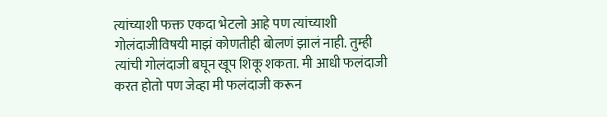त्यांच्याशी फक्त एकदा भेटलो आहे पण त्यांच्याशी गोलंदाजीविषयी माझं कोणतीही बोलणं झालं नाही. तुम्ही त्यांची गोलंदाजी बघून खूप शिकू शकता. मी आधी फलंदाजी करत होतो पण जेव्हा मी फलंदाजी करून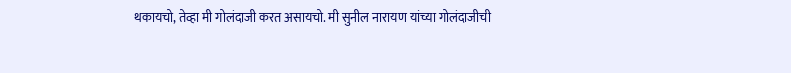थकायचो, तेव्हा मी गोलंदाजी करत असायचो. मी सुनील नारायण यांच्या गोलंदाजीची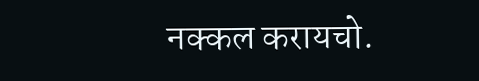नक्कल करायचो.